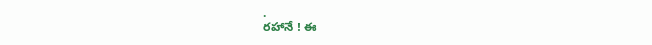.
రహానే ! ఈ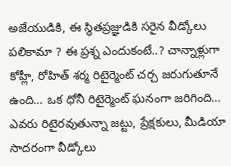అజేయుడికి, ఈ స్థితప్రజ్ఞుడికి సరైన వీడ్కోలు పలికామా ? ఈ ప్రశ్న ఎందుకంటే..? చాన్నాళ్లుగా కోహ్లీ, రోహిత్ శర్మ రిటైర్మెంట్ చర్చ జరుగుతూనే ఉంది… ఒక ధోనీ రిటైర్మెంట్ ఘనంగా జరిగింది… ఎవరు రిటైరవుతున్నా జట్టు, ప్రేక్షకులు, మీడియా సాదరంగా వీడ్కోలు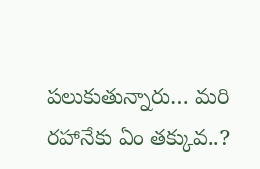పలుకుతున్నారు… మరి రహానేకు ఏం తక్కువ..?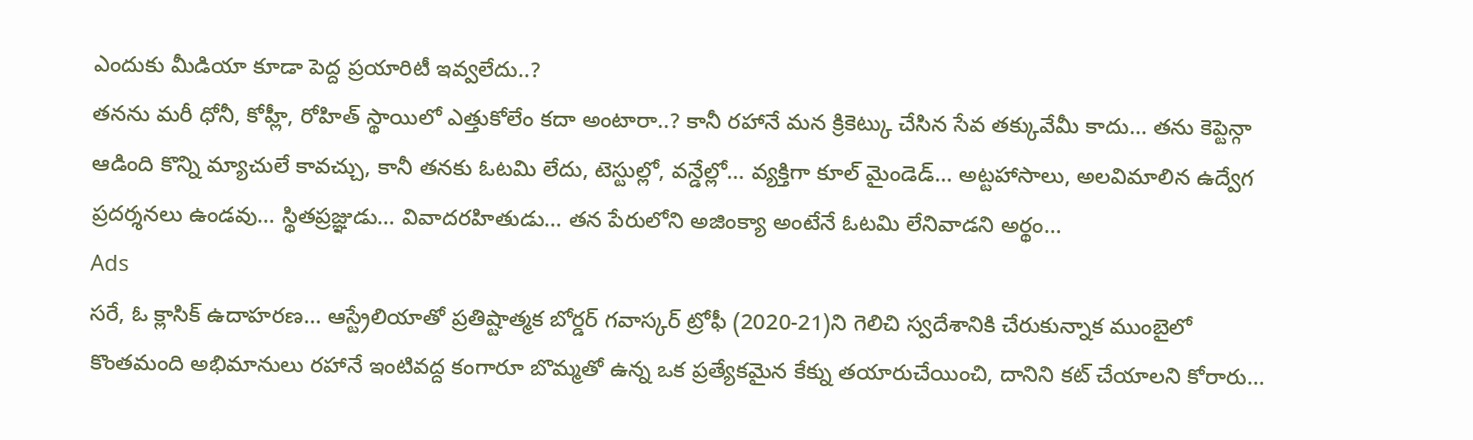ఎందుకు మీడియా కూడా పెద్ద ప్రయారిటీ ఇవ్వలేదు..?
తనను మరీ ధోనీ, కోహ్లీ, రోహిత్ స్థాయిలో ఎత్తుకోలేం కదా అంటారా..? కానీ రహానే మన క్రికెట్కు చేసిన సేవ తక్కువేమీ కాదు… తను కెప్టెన్గా ఆడింది కొన్ని మ్యాచులే కావచ్చు, కానీ తనకు ఓటమి లేదు, టెస్టుల్లో, వన్డేల్లో… వ్యక్తిగా కూల్ మైండెడ్… అట్టహాసాలు, అలవిమాలిన ఉద్వేగ ప్రదర్శనలు ఉండవు… స్థితప్రజ్ఞుడు… వివాదరహితుడు… తన పేరులోని అజింక్యా అంటేనే ఓటమి లేనివాడని అర్థం…
Ads
సరే, ఓ క్లాసిక్ ఉదాహరణ… ఆస్ట్రేలియాతో ప్రతిష్టాత్మక బోర్డర్ గవాస్కర్ ట్రోఫీ (2020-21)ని గెలిచి స్వదేశానికి చేరుకున్నాక ముంబైలో కొంతమంది అభిమానులు రహానే ఇంటివద్ద కంగారూ బొమ్మతో ఉన్న ఒక ప్రత్యేకమైన కేక్ను తయారుచేయించి, దానిని కట్ చేయాలని కోరారు…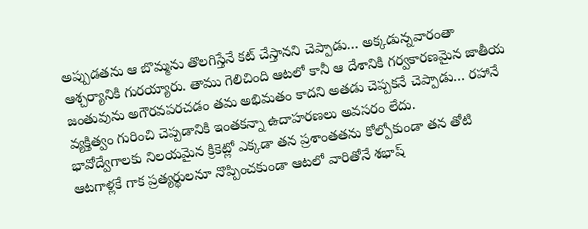అప్పుడతను ఆ బొమ్మను తొలగిస్తేనే కట్ చేస్తానని చెప్పాడు… అక్కడున్నవారంతా ఆశ్చర్యానికి గురయ్యారు. తాము గెలిచింది ఆటలో కానీ ఆ దేశానికి గర్వకారణమైన జాతీయ జంతువును అగౌరవపరచడం తమ అభిమతం కాదని అతడు చెప్పకనే చెప్పాడు… రహానే వ్యక్తిత్వం గురించి చెప్పడానికి ఇంతకన్నా ఉదాహరణలు అవసరం లేదు.
భావోద్వేగాలకు నిలయమైన క్రికెట్లో ఎక్కడా తన ప్రశాంతతను కోల్పోకుండా తన తోటి ఆటగాళ్లకే గాక ప్రత్యర్థులనూ నొప్పించకుండా ఆటలో వారితోనే శభాష్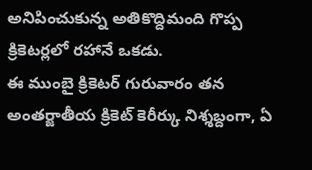అనిపించుకున్న అతికొద్దిమంది గొప్ప క్రికెటర్లలో రహానే ఒకడు.
ఈ ముంబై క్రికెటర్ గురువారం తన అంతర్జాతీయ క్రికెట్ కెరీర్కు నిశ్శబ్దంగా, ఏ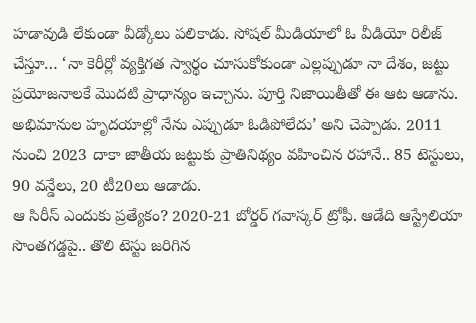హడావుడి లేకుండా వీడ్కోలు పలికాడు. సోషల్ మీడియాలో ఓ వీడియో రిలీజ్ చేస్తూ… ‘నా కెరీర్లో వ్యక్తిగత స్వార్థం చూసుకోకుండా ఎల్లప్పుడూ నా దేశం, జట్టు ప్రయోజనాలకే మొదటి ప్రాధాన్యం ఇచ్చాను. పూర్తి నిజాయితీతో ఈ ఆట ఆడాను. అభిమానుల హృదయాల్లో నేను ఎప్పుడూ ఓడిపోలేదు’ అని చెప్పాడు. 2011 నుంచి 2023 దాకా జాతీయ జట్టుకు ప్రాతినిథ్యం వహించిన రహానే.. 85 టెస్టులు, 90 వన్డేలు, 20 టీ20లు ఆడాడు.
ఆ సిరీస్ ఎందుకు ప్రత్యేకం? 2020-21 బోర్డర్ గవాస్కర్ ట్రోఫీ. ఆడేది ఆస్ట్రేలియా సొంతగడ్డపై.. తొలి టెస్టు జరిగిన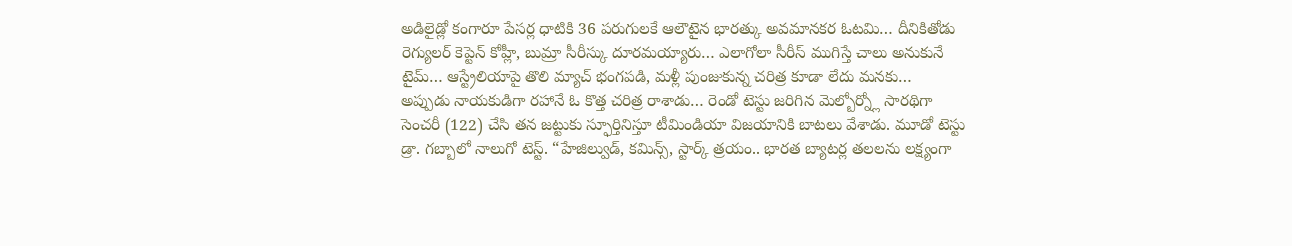అడిలైడ్లో కంగారూ పేసర్ల ధాటికి 36 పరుగులకే ఆలౌటైన భారత్కు అవమానకర ఓటమి… దీనికితోడు రెగ్యులర్ కెప్టెన్ కోహ్లీ, బుమ్రా సీరీస్కు దూరమయ్యారు… ఎలాగోలా సీరీస్ ముగిస్తే చాలు అనుకునే టైమ్… ఆస్ట్రేలియాపై తొలి మ్యాచ్ భంగపడి, మళ్లీ పుంజుకున్న చరిత్ర కూడా లేదు మనకు…
అప్పుడు నాయకుడిగా రహానే ఓ కొత్త చరిత్ర రాశాడు… రెండో టెస్టు జరిగిన మెల్బోర్న్లో సారథిగా సెంచరీ (122) చేసి తన జట్టుకు స్ఫూర్తినిస్తూ టీమిండియా విజయానికి బాటలు వేశాడు. మూడో టెస్టు డ్రా. గబ్బాలో నాలుగో టెస్ట్. “హేజిల్వుడ్, కమిన్స్, స్టార్క్ త్రయం.. భారత బ్యాటర్ల తలలను లక్ష్యంగా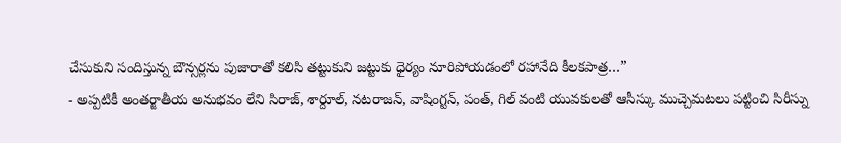చేసుకుని సందిస్తున్న బౌన్సర్లను పుజారాతో కలిసి తట్టుకుని జట్టుకు ధైర్యం నూరిపోయడంలో రహానేది కీలకపాత్ర…”
- అప్పటికీ అంతర్జాతీయ అనుభవం లేని సిరాజ్, శార్దూల్, నటరాజన్, వాషింగ్టన్, పంత్, గిల్ వంటి యువకులతో ఆసీస్కు ముచ్చెమటలు పట్టించి సిరీస్ను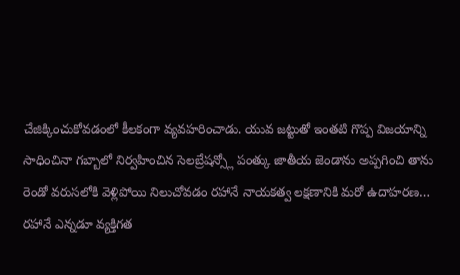చేజిక్కించుకోవడంలో కీలకంగా వ్యవహరించాడు. యువ జట్టుతో ఇంతటి గొప్ప విజయాన్ని సాధించినా గబ్బాలో నిర్వహించిన సెలబ్రేషన్స్లో పంత్కు జాతీయ జెండాను అప్పగించి తాను రెండో వరుసలోకి వెళ్లిపోయి నిలుచోవడం రహానే నాయకత్వ లక్షణానికి మరో ఉదాహరణ…
రహానే ఎన్నడూ వ్యక్తిగత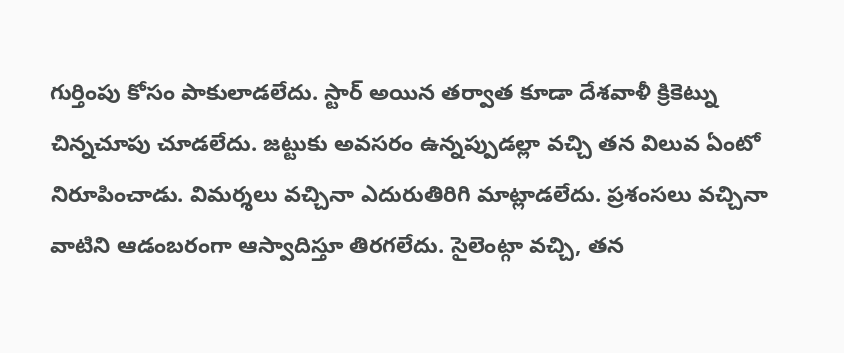గుర్తింపు కోసం పాకులాడలేదు. స్టార్ అయిన తర్వాత కూడా దేశవాళీ క్రికెట్ను చిన్నచూపు చూడలేదు. జట్టుకు అవసరం ఉన్నప్పుడల్లా వచ్చి తన విలువ ఏంటో నిరూపించాడు. విమర్శలు వచ్చినా ఎదురుతిరిగి మాట్లాడలేదు. ప్రశంసలు వచ్చినా వాటిని ఆడంబరంగా ఆస్వాదిస్తూ తిరగలేదు. సైలెంట్గా వచ్చి, తన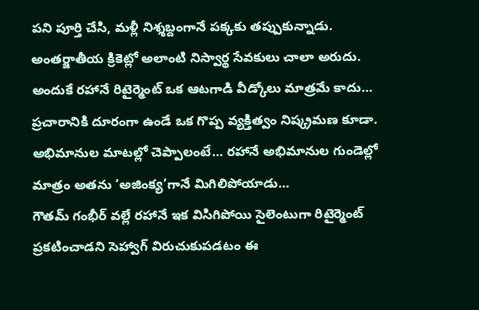పని పూర్తి చేసి, మళ్లీ నిశ్శబ్దంగానే పక్కకు తప్పుకున్నాడు. అంతర్జాతీయ క్రికెట్లో అలాంటి నిస్వార్థ సేవకులు చాలా అరుదు. అందుకే రహానే రిటైర్మెంట్ ఒక ఆటగాడి వీడ్కోలు మాత్రమే కాదు… ప్రచారానికి దూరంగా ఉండే ఒక గొప్ప వ్యక్తిత్వం నిష్క్రమణ కూడా. అభిమానుల మాటల్లో చెప్పాలంటే… రహానే అభిమానుల గుండెల్లో మాత్రం అతను ‘అజింక్య’గానే మిగిలిపోయాడు…
గౌతమ్ గంభీర్ వల్లే రహానే ఇక విసిగిపోయి సైలెంటుగా రిటైర్మెంట్ ప్రకటించాడని సెహ్వాగ్ విరుచుకుపడటం ఈ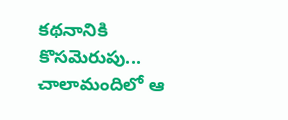కథనానికి కొసమెరుపు... చాలామందిలో ఆ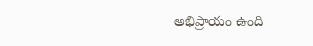అభిప్రాయం ఉంది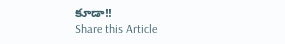కూడా!!
Share this Article